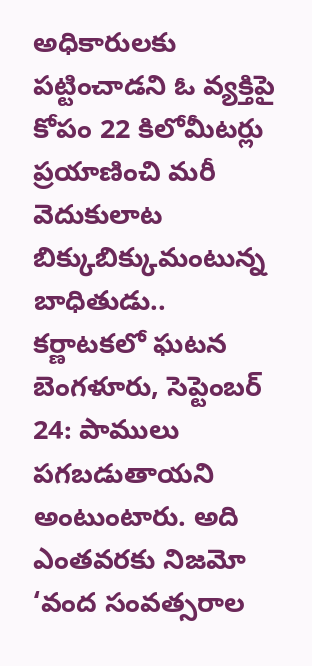అధికారులకు పట్టించాడని ఓ వ్యక్తిపై కోపం 22 కిలోమీటర్లు ప్రయాణించి మరీ వెదుకులాట బిక్కుబిక్కుమంటున్న బాధితుడు.. కర్ణాటకలో ఘటన బెంగళూరు, సెప్టెంబర్ 24: పాములు పగబడుతాయని అంటుంటారు. అది ఎంతవరకు నిజమో
‘వంద సంవత్సరాల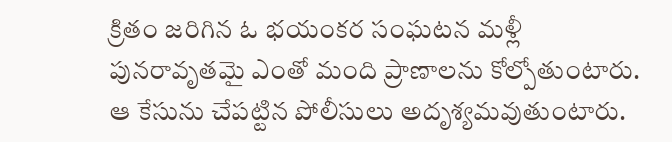క్రితం జరిగిన ఓ భయంకర సంఘటన మళ్లీ పునరావృతమై ఎంతో మంది ప్రాణాలను కోల్పోతుంటారు. ఆ కేసును చేపట్టిన పోలీసులు అదృశ్యమవుతుంటారు.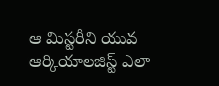ఆ మిస్టరీని యువ ఆర్కియాలజిస్ట్ ఎలా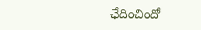ఛేదించిందో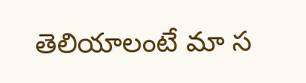తెలియాలంటే మా స